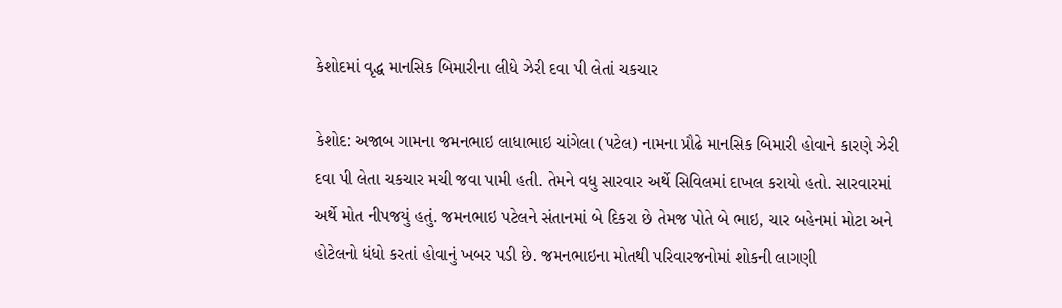કેશોદમાં વૃદ્ધ માનસિક બિમારીના લીધે ઝેરી દવા પી લેતાં ચકચાર

કેશોદ: અજાબ ગામના જમનભાઇ લાધાભાઇ ચાંગેલા (પટેલ) નામના પ્રૌઢે માનસિક બિમારી હોવાને કારણે ઝેરી દવા પી લેતા ચકચાર મચી જવા પામી હતી. તેમને વધુ સારવાર અર્થે સિવિલમાં દાખલ કરાયો હતો. સારવારમાં અર્થે મોત નીપજયું હતું. જમનભાઇ પટેલને સંતાનમાં બે દિકરા છે તેમજ પોતે બે ભાઇ, ચાર બહેનમાં મોટા અને હોટેલનો ધંધો કરતાં હોવાનું ખબર પડી છે. જમનભાઇના મોતથી પરિવારજનોમાં શોકની લાગણી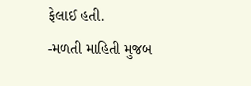ફેલાઈ હતી.
-મળતી માહિતી મુજબ